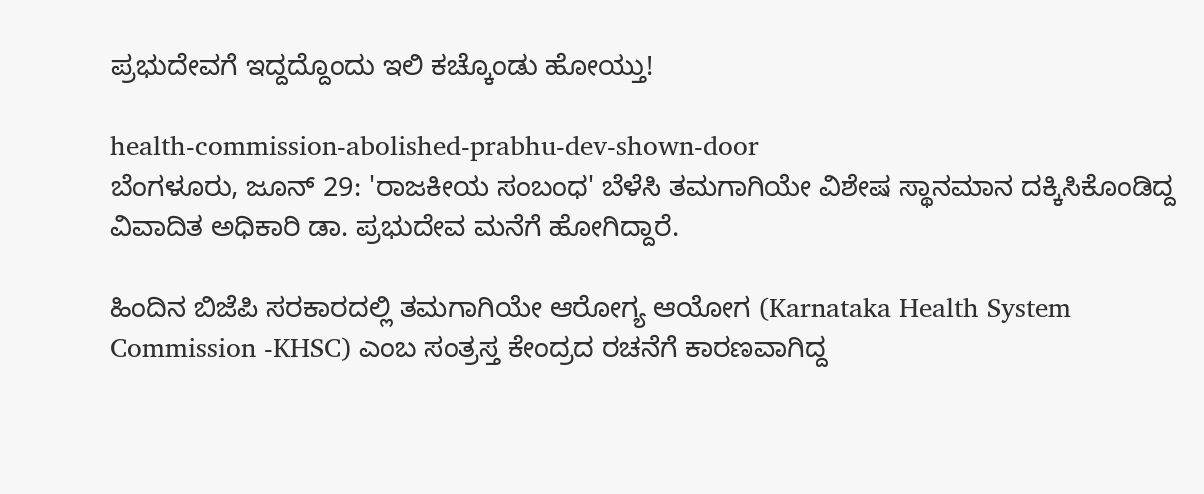ಪ್ರಭುದೇವಗೆ ಇದ್ದದ್ದೊಂದು ಇಲಿ ಕಚ್ಕೊಂಡು ಹೋಯ್ತು!

health-commission-abolished-prabhu-dev-shown-door
ಬೆಂಗಳೂರು, ಜೂನ್ 29: 'ರಾಜಕೀಯ ಸಂಬಂಧ' ಬೆಳೆಸಿ ತಮಗಾಗಿಯೇ ವಿಶೇಷ ಸ್ಥಾನಮಾನ ದಕ್ಕಿಸಿಕೊಂಡಿದ್ದ ವಿವಾದಿತ ಅಧಿಕಾರಿ ಡಾ. ಪ್ರಭುದೇವ ಮನೆಗೆ ಹೋಗಿದ್ದಾರೆ.

ಹಿಂದಿನ ಬಿಜೆಪಿ ಸರಕಾರದಲ್ಲಿ ತಮಗಾಗಿಯೇ ಆರೋಗ್ಯ ಆಯೋಗ (Karnataka Health System Commission -KHSC) ಎಂಬ ಸಂತ್ರಸ್ತ ಕೇಂದ್ರದ ರಚನೆಗೆ ಕಾರಣವಾಗಿದ್ದ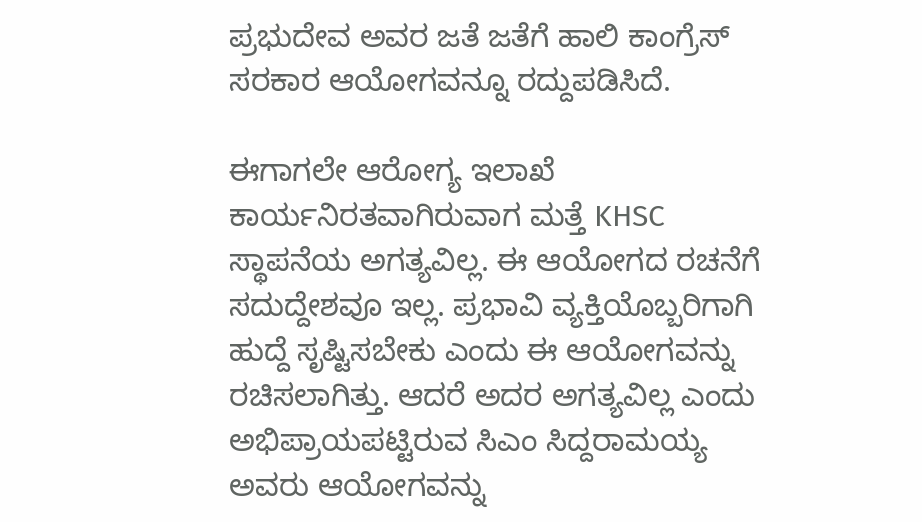ಪ್ರಭುದೇವ ಅವರ ಜತೆ ಜತೆಗೆ ಹಾಲಿ ಕಾಂಗ್ರೆಸ್ ಸರಕಾರ ಆಯೋಗವನ್ನೂ ರದ್ದುಪಡಿಸಿದೆ.

ಈಗಾಗಲೇ ಆರೋಗ್ಯ ಇಲಾಖೆ ಕಾರ್ಯನಿರತವಾಗಿರುವಾಗ ಮತ್ತೆ KHSC ಸ್ಥಾಪನೆಯ ಅಗತ್ಯವಿಲ್ಲ. ಈ ಆಯೋಗದ ರಚನೆಗೆ ಸದುದ್ದೇಶವೂ ಇಲ್ಲ. ಪ್ರಭಾವಿ ವ್ಯಕ್ತಿಯೊಬ್ಬರಿಗಾಗಿ ಹುದ್ದೆ ಸೃಷ್ಟಿಸಬೇಕು ಎಂದು ಈ ಆಯೋಗವನ್ನು ರಚಿಸಲಾಗಿತ್ತು. ಆದರೆ ಅದರ ಅಗತ್ಯವಿಲ್ಲ ಎಂದು ಅಭಿಪ್ರಾಯಪಟ್ಟಿರುವ ಸಿಎಂ ಸಿದ್ದರಾಮಯ್ಯ ಅವರು ಆಯೋಗವನ್ನು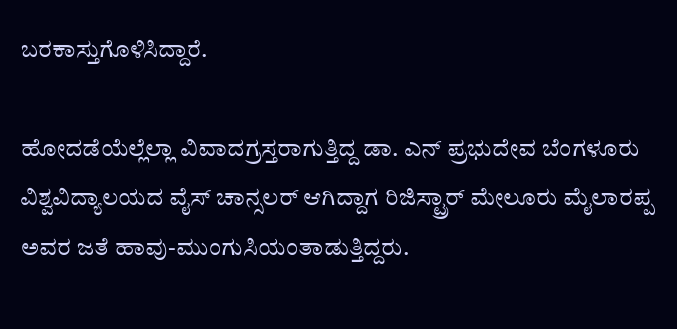ಬರಕಾಸ್ತುಗೊಳಿಸಿದ್ದಾರೆ.

ಹೋದಡೆಯೆಲ್ಲೆಲ್ಲಾ ವಿವಾದಗ್ರಸ್ತರಾಗುತ್ತಿದ್ದ ಡಾ. ಎನ್ ಪ್ರಭುದೇವ ಬೆಂಗಳೂರು ವಿಶ್ವವಿದ್ಯಾಲಯದ ವೈಸ್ ಚಾನ್ಸಲರ್ ಆಗಿದ್ದಾಗ ರಿಜಿಸ್ಟ್ರಾರ್ ಮೇಲೂರು ಮೈಲಾರಪ್ಪ ಅವರ ಜತೆ ಹಾವು-ಮುಂಗುಸಿಯಂತಾಡುತ್ತಿದ್ದರು.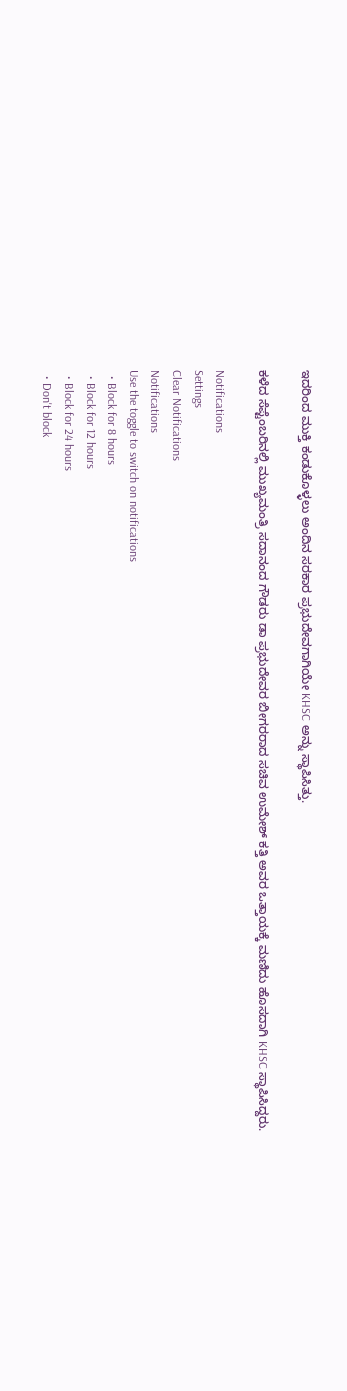ಇದರಿಂದ ಮುಕ್ತಿ ಕಂಡುಕೊಳ್ಳಲು ಅಂದಿನ ಸರಕಾರ ಪ್ರಭುದೇವಗಾಗಿಯೇ KHSC ಅನ್ನು ಸ್ಥಾಪಿಸಿತ್ತು.

ಕಳೆದ ಸೆಪ್ಟೆಂಬರಿನಲ್ಲಿ ಮುಖ್ಯಮಂತ್ರಿ ಸದಾನಂದ ಗೌಡರು ಡಾ ಪ್ರಭುದೇವರ ಬೀಗರರಾದ ಸಚಿವ ಉಮೇಶ್ ಕತ್ತಿ ಅವರ ಒತ್ತಾಯಕ್ಕೆ ಮಣಿದು ಹೊಸದಾಗಿ KHSC ಸ್ಥಾಪಿಸಿದ್ದರು.

Notifications
Settings
Clear Notifications
Notifications
Use the toggle to switch on notifications
  • Block for 8 hours
  • Block for 12 hours
  • Block for 24 hours
  • Don't block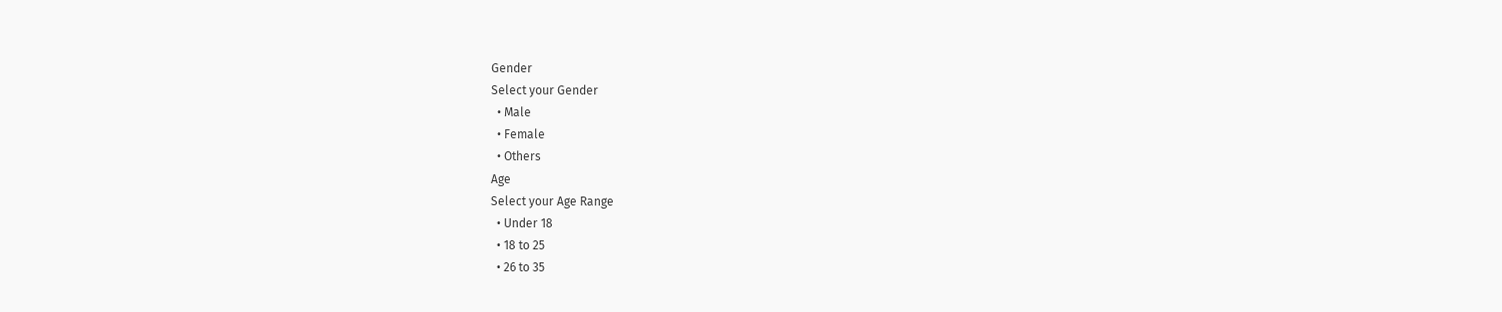Gender
Select your Gender
  • Male
  • Female
  • Others
Age
Select your Age Range
  • Under 18
  • 18 to 25
  • 26 to 35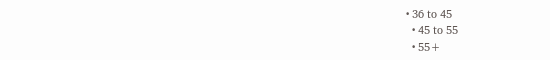• 36 to 45
  • 45 to 55
  • 55+